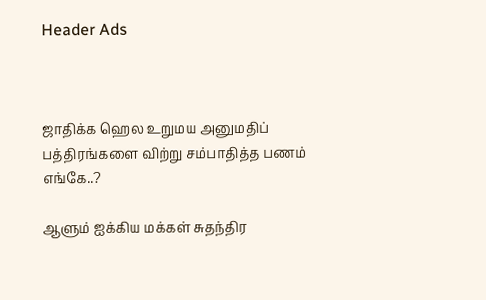Header Ads



ஜாதிக்க ஹெல உறுமய அனுமதிப் பத்திரங்களை விற்று சம்பாதித்த பணம் எங்கே..?

ஆளும் ஐக்கிய மக்கள் சுதந்திர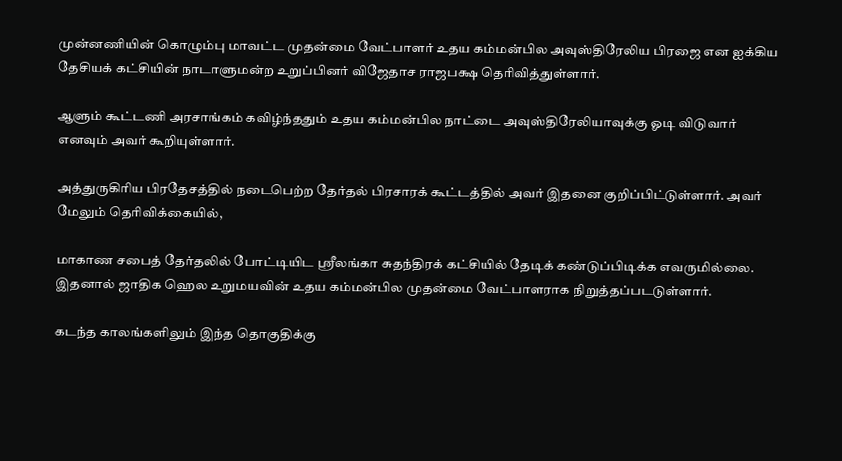முன்னணியின் கொழும்பு மாவட்ட முதன்மை வேட்பாளர் உதய கம்மன்பில அவுஸ்திரேலிய பிரஜை என ஐக்கிய தேசியக் கட்சியின் நாடாளுமன்ற உறுப்பினர் விஜேதாச ராஜபக்ஷ தெரிவித்துள்ளார்.

ஆளும் கூட்டணி அரசாங்கம் கவிழ்ந்ததும் உதய கம்மன்பில நாட்டை அவுஸ்திரேலியாவுக்கு ஓடி விடுவார் எனவும் அவர் கூறியுள்ளார்.

அத்துருகிரிய பிரதேசத்தில் நடைபெற்ற தேர்தல் பிரசாரக் கூட்டத்தில் அவர் இதனை குறிப்பிட்டுள்ளார். அவர் மேலும் தெரிவிக்கையில்,

மாகாண சபைத் தேர்தலில் போட்டியிட ஸ்ரீலங்கா சுதந்திரக் கட்சியில் தேடிக் கண்டுப்பிடிக்க எவருமில்லை. இதனால் ஜாதிக ஹெல உறுமயவின் உதய கம்மன்பில முதன்மை வேட்பாளராக நிறுத்தப்படடுள்ளார்.

கடந்த காலங்களிலும் இந்த தொகுதிக்கு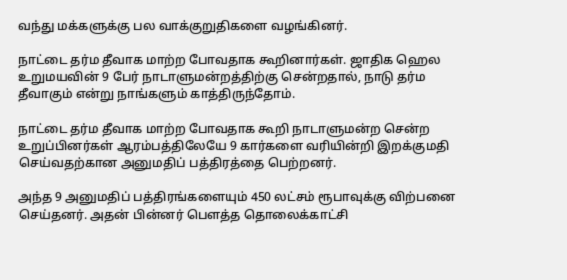வந்து மக்களுக்கு பல வாக்குறுதிகளை வழங்கினர்.

நாட்டை தர்ம தீவாக மாற்ற போவதாக கூறினார்கள். ஜாதிக ஹெல உறுமயவின் 9 பேர் நாடாளுமன்றத்திற்கு சென்றதால், நாடு தர்ம தீவாகும் என்று நாங்களும் காத்திருந்தோம்.

நாட்டை தர்ம தீவாக மாற்ற போவதாக கூறி நாடாளுமன்ற சென்ற உறுப்பினர்கள் ஆரம்பத்திலேயே 9 கார்களை வரியின்றி இறக்குமதி செய்வதற்கான அனுமதிப் பத்திரத்தை பெற்றனர்.

அந்த 9 அனுமதிப் பத்திரங்களையும் 450 லட்சம் ரூபாவுக்கு விற்பனை செய்தனர். அதன் பின்னர் பௌத்த தொலைக்காட்சி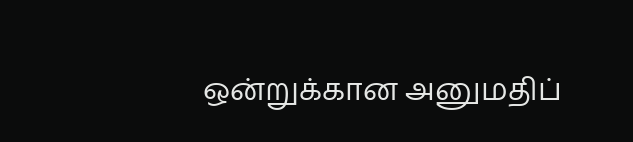ஒன்றுக்கான அனுமதிப்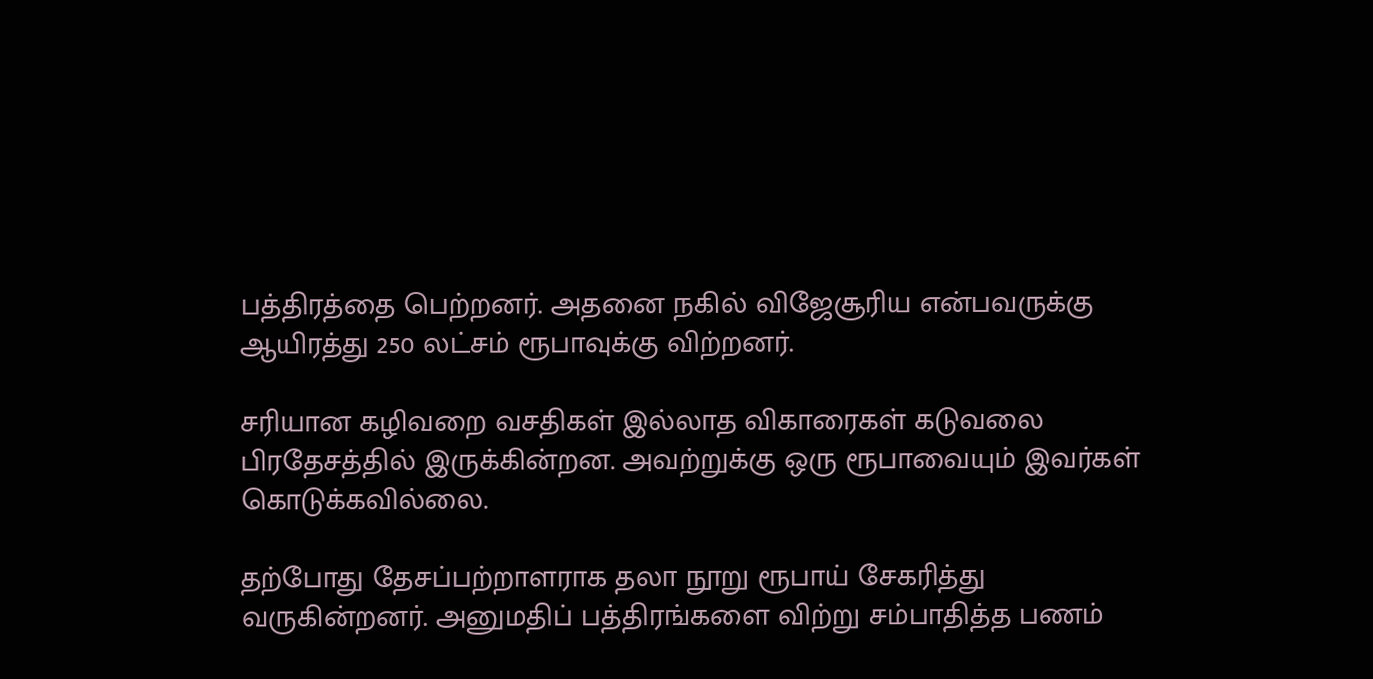பத்திரத்தை பெற்றனர். அதனை நகில் விஜேசூரிய என்பவருக்கு ஆயிரத்து 250 லட்சம் ரூபாவுக்கு விற்றனர்.

சரியான கழிவறை வசதிகள் இல்லாத விகாரைகள் கடுவலை பிரதேசத்தில் இருக்கின்றன. அவற்றுக்கு ஒரு ரூபாவையும் இவர்கள் கொடுக்கவில்லை.

தற்போது தேசப்பற்றாளராக தலா நூறு ரூபாய் சேகரித்து வருகின்றனர். அனுமதிப் பத்திரங்களை விற்று சம்பாதித்த பணம்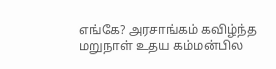எங்கே? அரசாங்கம் கவிழ்ந்த மறுநாள் உதய கம்மன்பில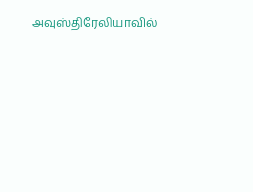அவுஸ்திரேலியாவில்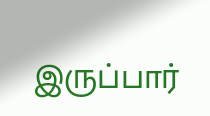இருப்பார்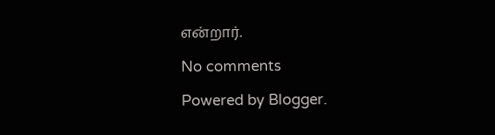என்றார்.

No comments

Powered by Blogger.